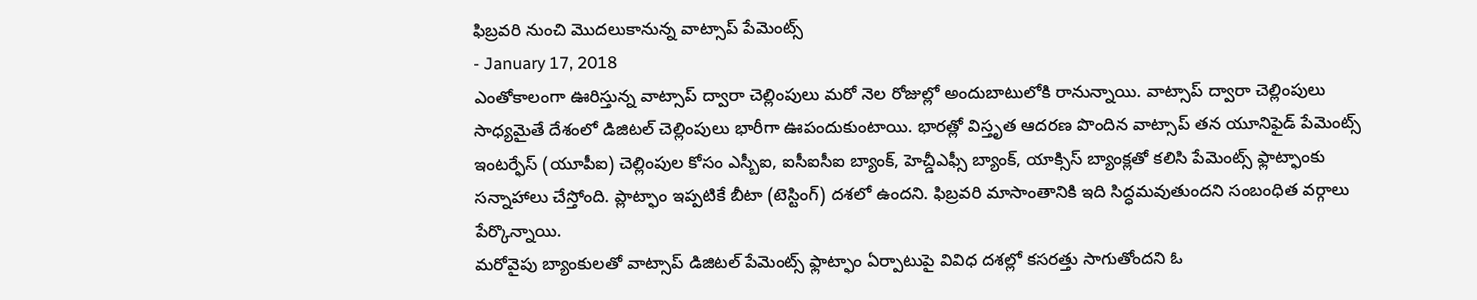ఫిబ్రవరి నుంచి మొదలుకానున్న వాట్సాప్ పేమెంట్స్
- January 17, 2018
ఎంతోకాలంగా ఊరిస్తున్న వాట్సాప్ ద్వారా చెల్లింపులు మరో నెల రోజుల్లో అందుబాటులోకి రానున్నాయి. వాట్సాప్ ద్వారా చెల్లింపులు సాధ్యమైతే దేశంలో డిజిటల్ చెల్లింపులు భారీగా ఊపందుకుంటాయి. భారత్లో విస్తృత ఆదరణ పొందిన వాట్సాప్ తన యూనిఫైడ్ పేమెంట్స్ ఇంటర్ఫేస్ (యూపీఐ) చెల్లింపుల కోసం ఎస్బీఐ, ఐసీఐసీఐ బ్యాంక్, హెచ్డీఎఫ్సీ బ్యాంక్, యాక్సిస్ బ్యాంక్లతో కలిసి పేమెంట్స్ ఫ్లాట్ఫాంకు సన్నాహాలు చేస్తోంది. ప్లాట్ఫాం ఇప్పటికే బీటా (టెస్టింగ్) దశలో ఉందని. ఫిబ్రవరి మాసాంతానికి ఇది సిద్ధమవుతుందని సంబంధిత వర్గాలు పేర్కొన్నాయి.
మరోవైపు బ్యాంకులతో వాట్సాప్ డిజిటల్ పేమెంట్స్ ఫ్లాట్ఫాం ఏర్పాటుపై వివిధ దశల్లో కసరత్తు సాగుతోందని ఓ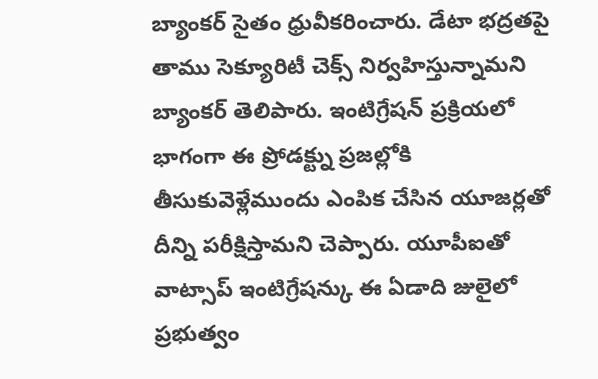బ్యాంకర్ సైతం ధ్రువీకరించారు. డేటా భద్రతపై తాము సెక్యూరిటీ చెక్స్ నిర్వహిస్తున్నామని బ్యాంకర్ తెలిపారు. ఇంటిగ్రేషన్ ప్రక్రియలో భాగంగా ఈ ప్రోడక్ట్ను ప్రజల్లోకి తీసుకువెళ్లేముందు ఎంపిక చేసిన యూజర్లతో దీన్ని పరీక్షిస్తామని చెప్పారు. యూపీఐతో వాట్సాప్ ఇంటిగ్రేషన్కు ఈ ఏడాది జులైలో ప్రభుత్వం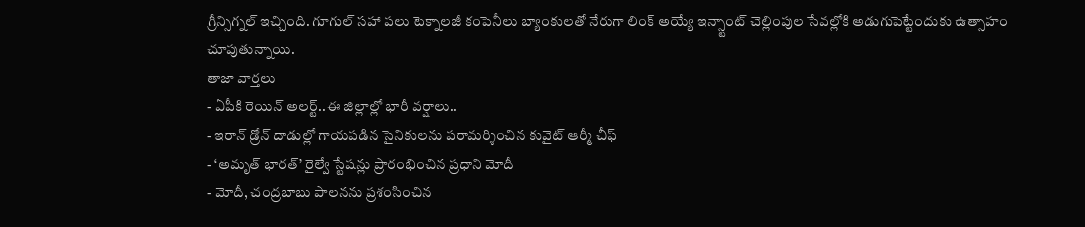గ్రీన్సిగ్నల్ ఇచ్చింది. గూగుల్ సహా పలు టెక్నాలజీ కంపెనీలు బ్యాంకులతో నేరుగా లింక్ అయ్యే ఇన్స్టాంట్ చెల్లింపుల సేవల్లోకి అడుగుపెట్టేందుకు ఉత్సాహం చూపుతున్నాయి.
తాజా వార్తలు
- ఏపీకి రెయిన్ అలర్ట్..ఈ జిల్లాల్లో భారీ వర్షాలు..
- ఇరాన్ డ్రోన్ దాడుల్లో గాయపడిన సైనికులను పరామర్శించిన కువైట్ ఆర్మీ చీఫ్
- ‘అమృత్ భారత్’ రైల్వే స్టేషన్లు ప్రారంభించిన ప్రధాని మోదీ
- మోదీ, చంద్రబాబు పాలనను ప్రశంసించిన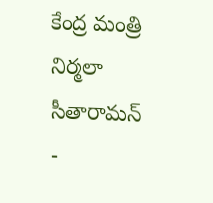కేంద్ర మంత్రి నిర్మలా సీతారామన్
-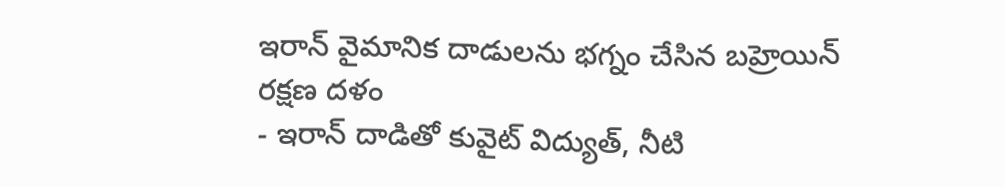ఇరాన్ వైమానిక దాడులను భగ్నం చేసిన బహ్రెయిన్ రక్షణ దళం
- ఇరాన్ దాడితో కువైట్ విద్యుత్, నీటి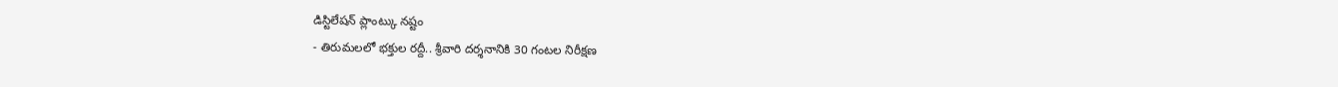డిస్టిలేషన్ ప్లాంట్కు నష్టం
- తిరుమలలో భక్తుల రద్దీ.. శ్రీవారి దర్శనానికి 30 గంటల నిరీక్షణ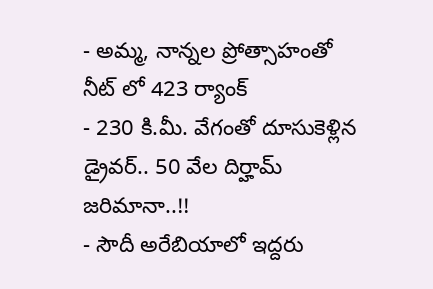- అమ్మ, నాన్నల ప్రోత్సాహంతో నీట్ లో 423 ర్యాంక్
- 230 కి.మీ. వేగంతో దూసుకెళ్లిన డ్రైవర్.. 50 వేల దిర్హామ్ జరిమానా..!!
- సౌదీ అరేబియాలో ఇద్దరు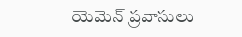యెమెన్ ప్రవాసులు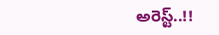అరెస్ట్..!!